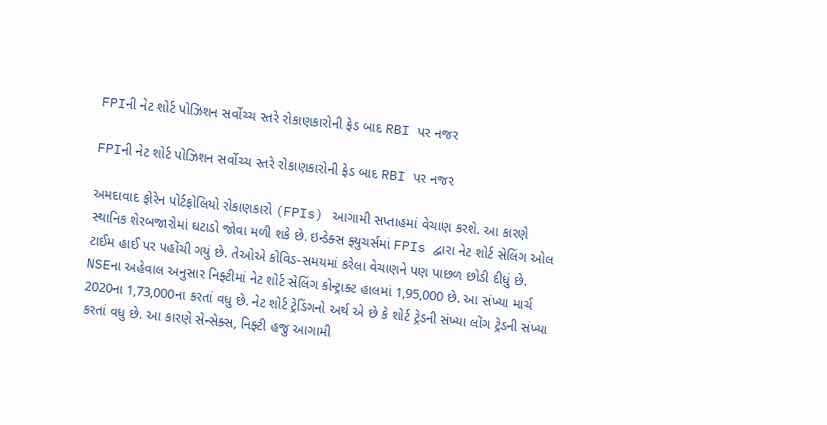FPIની નેટ શોર્ટ પોઝિશન સર્વોચ્ચ સ્તરે રોકાણકારોની ફેડ બાદ RBI પર નજર

FPIની નેટ શોર્ટ પોઝિશન સર્વોચ્ચ સ્તરે રોકાણકારોની ફેડ બાદ RBI પર નજર

અમદાવાદ ફોરેન પોર્ટફોલિયો રોકાણકારો (FPIs) આગામી સપ્તાહમાં વેચાણ કરશે. આ કારણે સ્થાનિક શેરબજારોમાં ઘટાડો જોવા મળી શકે છે. ઇન્ડેક્સ ફ્યુચર્સમાં FPIs દ્વારા નેટ શોર્ટ સેલિંગ ઓલ ટાઈમ હાઈ પર પહોંચી ગયું છે. તેઓએ કોવિડ-સમયમાં કરેલા વેચાણને પણ પાછળ છોડી દીધું છે. NSEના અહેવાલ અનુસાર નિફ્ટીમાં નેટ શોર્ટ સેલિંગ કોન્ટ્રાક્ટ હાલમાં 1,95,000 છે. આ સંખ્યા માર્ચ 2020ના 1,73,000ના કરતાં વધુ છે. નેટ શોર્ટ ટ્રેડિંગનો અર્થ એ છે કે શોર્ટ ટ્રેડની સંખ્યા લોંગ ટ્રેડની સંખ્યા કરતાં વધુ છે. આ કારણે સેન્સેક્સ, નિફ્ટી હજુ આગામી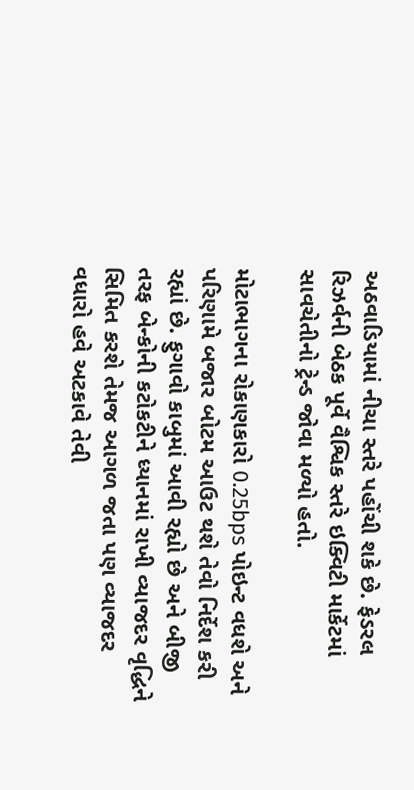અઠવાડિયામાં નીચા સ્તરે પહોંચી શકે છે. ફેડરલ રિઝર્વની બેઠક પૂર્વે વૈશ્વિક સ્તરે ઇક્વિટી માર્કેટમાં સાવચેતીનો ટ્રેન્ડ જોવા મળ્યો હતો.

મોટાભાગના રોકાણકારો 0.25bps પોઇન્ટ વધશે અને પરિણામે બજાર બોટમ આઉટ થશે તેવો નિર્દેશ કરી રહ્યાં છે. ફુગાવો કાબુમાં આવી રહ્યો છે અને બીજી તરફ બેન્કોની કટોકટીને ધ્યાનમાં રાખી વ્યાજદર વૃદ્ધિને સિમિત કરશે તેમજ આગળ જતા પણ વ્યાજદર વધારો હવે અટકાવે તેવી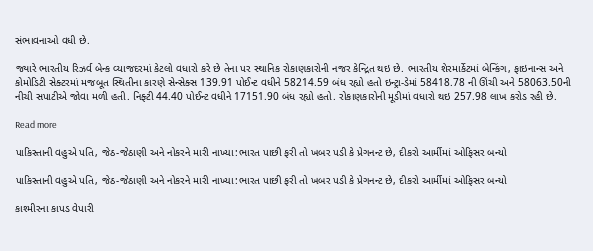સંભાવનાઓ વધી છે.

જ્યારે ભારતીય રિઝર્વ બેન્ક વ્યાજદરમાં કેટલો વધારો કરે છે તેના પર સ્થાનિક રોકાણકારોની નજર કેન્દ્રિત થઇ છે. ભારતીય શેરમાર્કેટમાં બેન્કિંગ, ફાઇનાન્સ અને કોમોડિટી સેક્ટરમાં મજબૂત સ્થિતીના કારણે સેન્સેક્સ 139.91 પોઈન્ટ વધીને 58214.59 બંધ રહ્યો હતો ઇન્ટ્રા-ડેમાં 58418.78 ની ઊંચી અને 58063.50ની નીચી સપાટીએ જોવા મળી હતી. નિફ્ટી 44.40 પોઈન્ટ વધીને 17151.90 બંધ રહ્યો હતો. રોકાણકારોની મૂડીમાં વધારો થઇ 257.98 લાખ કરોડ રહી છે.

Read more

પાકિસ્તાની વહુએ પતિ, જેઠ-જેઠાણી અને નોકરને મારી નાખ્યા:ભારત પાછી ફરી તો ખબર પડી કે પ્રેગનન્ટ છે, દીકરો આર્મીમાં ઓફિસર બન્યો

પાકિસ્તાની વહુએ પતિ, જેઠ-જેઠાણી અને નોકરને મારી નાખ્યા:ભારત પાછી ફરી તો ખબર પડી કે પ્રેગનન્ટ છે, દીકરો આર્મીમાં ઓફિસર બન્યો

કાશ્મીરના કાપડ વેપારી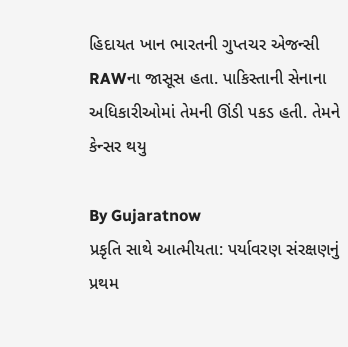હિદાયત ખાન ભારતની ગુપ્તચર એજન્સી RAWના જાસૂસ હતા. પાકિસ્તાની સેનાના અધિકારીઓમાં તેમની ઊંડી પકડ હતી. તેમને કેન્સર થયુ

By Gujaratnow
પ્રકૃતિ સાથે આત્મીયતા: પર્યાવરણ સંરક્ષણનું પ્રથમ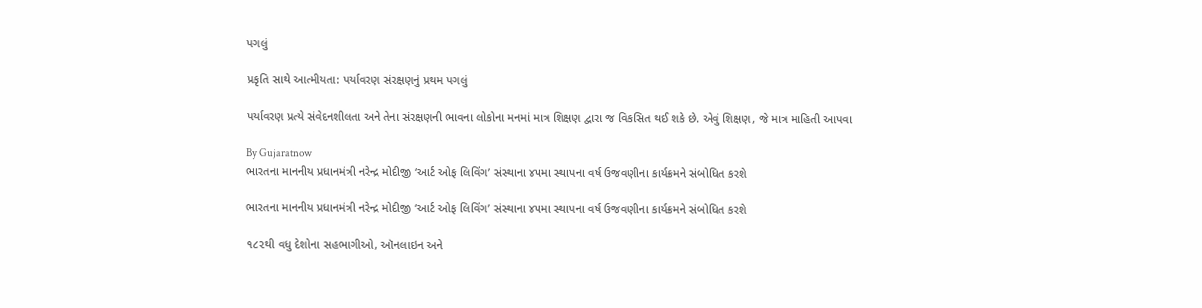પગલું

પ્રકૃતિ સાથે આત્મીયતા: પર્યાવરણ સંરક્ષણનું પ્રથમ પગલું

પર્યાવરણ પ્રત્યે સંવેદનશીલતા અને તેના સંરક્ષણની ભાવના લોકોના મનમાં માત્ર શિક્ષણ દ્વારા જ વિકસિત થઈ શકે છે. એવું શિક્ષણ, જે માત્ર માહિતી આપવા

By Gujaratnow
ભારતના માનનીય પ્રધાનમંત્રી નરેન્દ્ર મોદીજી ‘આર્ટ ઓફ લિવિંગ’ સંસ્થાના ૪૫મા સ્થાપના વર્ષ ઉજવણીના કાર્યક્રમને સંબોધિત કરશે

ભારતના માનનીય પ્રધાનમંત્રી નરેન્દ્ર મોદીજી ‘આર્ટ ઓફ લિવિંગ’ સંસ્થાના ૪૫મા સ્થાપના વર્ષ ઉજવણીના કાર્યક્રમને સંબોધિત કરશે

૧૮૨થી વધુ દેશોના સહભાગીઓ, ઑનલાઇન અને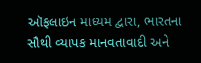ઑફલાઇન માધ્યમ દ્વારા, ભારતના સૌથી વ્યાપક માનવતાવાદી અને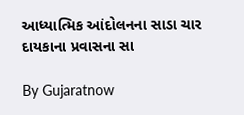આધ્યાત્મિક આંદોલનના સાડા ચાર દાયકાના પ્રવાસના સા

By Gujaratnow